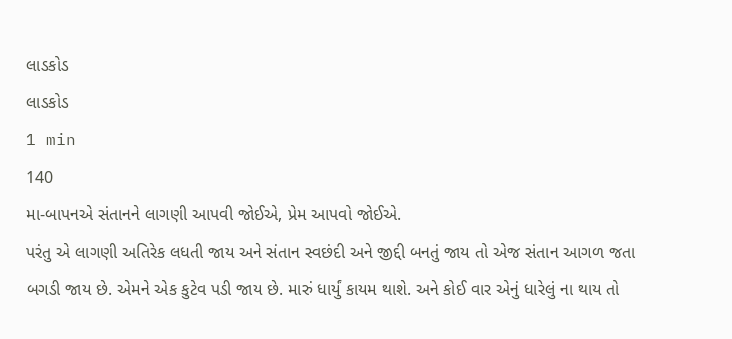લાડકોડ
લાડકોડ
1 min
140
મા-બાપનએ સંતાનને લાગણી આપવી જોઈએ, પ્રેમ આપવો જોઈએ.
પરંતુ એ લાગણી અતિરેક લધતી જાય અને સંતાન સ્વછંદી અને જીદ્દી બનતું જાય તો એજ સંતાન આગળ જતા બગડી જાય છે. એમને એક કુટેવ પડી જાય છે. મારું ધાર્યું કાયમ થાશે. અને કોઈ વાર એનું ધારેલું ના થાય તો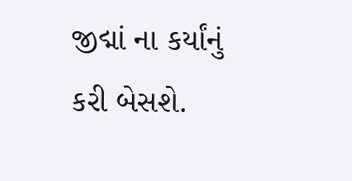જીદ્માં ના કર્યાંનું કરી બેસશે.